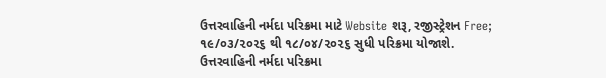ઉત્તરવાહિની નર્મદા પરિક્રમા માટે Website શરૂ, રજીસ્ટ્રેશન Free; ૧૯/૦૩/૨૦૨૬ થી ૧૮/૦૪/૨૦૨૬ સુધી પરિક્રમા યોજાશે.
ઉત્તરવાહિની નર્મદા પરિક્રમા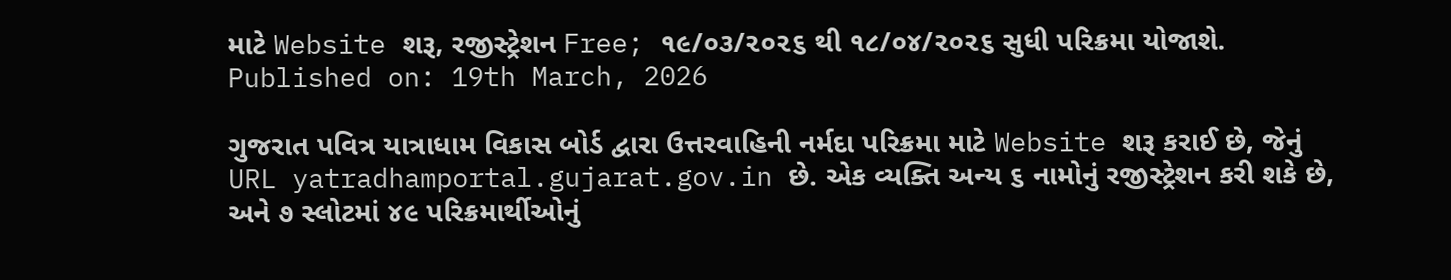માટે Website શરૂ, રજીસ્ટ્રેશન Free; ૧૯/૦૩/૨૦૨૬ થી ૧૮/૦૪/૨૦૨૬ સુધી પરિક્રમા યોજાશે.
Published on: 19th March, 2026

ગુજરાત પવિત્ર યાત્રાધામ વિકાસ બોર્ડ દ્વારા ઉત્તરવાહિની નર્મદા પરિક્રમા માટે Website શરૂ કરાઈ છે, જેનું URL yatradhamportal.gujarat.gov.in છે. એક વ્યક્તિ અન્ય ૬ નામોનું રજીસ્ટ્રેશન કરી શકે છે, અને ૭ સ્લોટમાં ૪૯ પરિક્રમાર્થીઓનું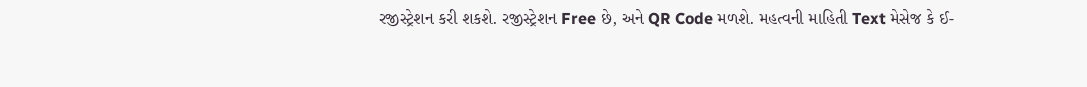રજીસ્ટ્રેશન કરી શકશે. રજીસ્ટ્રેશન Free છે, અને QR Code મળશે. મહત્વની માહિતી Text મેસેજ કે ઈ-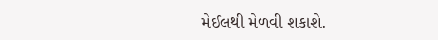મેઈલથી મેળવી શકાશે.